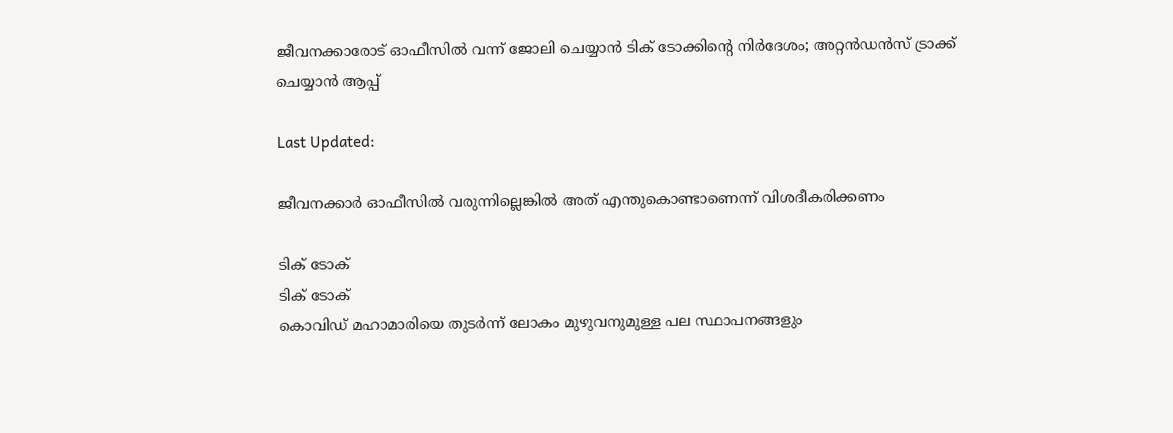ജീവനക്കാരോട് ഓഫീസില്‍ വന്ന് ജോലി ചെയ്യാന്‍ ടിക് ടോക്കിന്റെ നിര്‍ദേശം; അറ്റന്‍ഡന്‍സ് ട്രാക്ക് ചെയ്യാന്‍ ആപ്പ്

Last Updated:

ജീവനക്കാര്‍ ഓഫീസില്‍ വരുന്നില്ലെങ്കില്‍ അത് എന്തുകൊണ്ടാണെന്ന് വിശദീകരിക്കണം

ടിക് ടോക്
ടിക് ടോക്
കൊവിഡ് മഹാമാരിയെ തുടര്‍ന്ന് ലോകം മുഴുവനുമുള്ള പല സ്ഥാപനങ്ങളും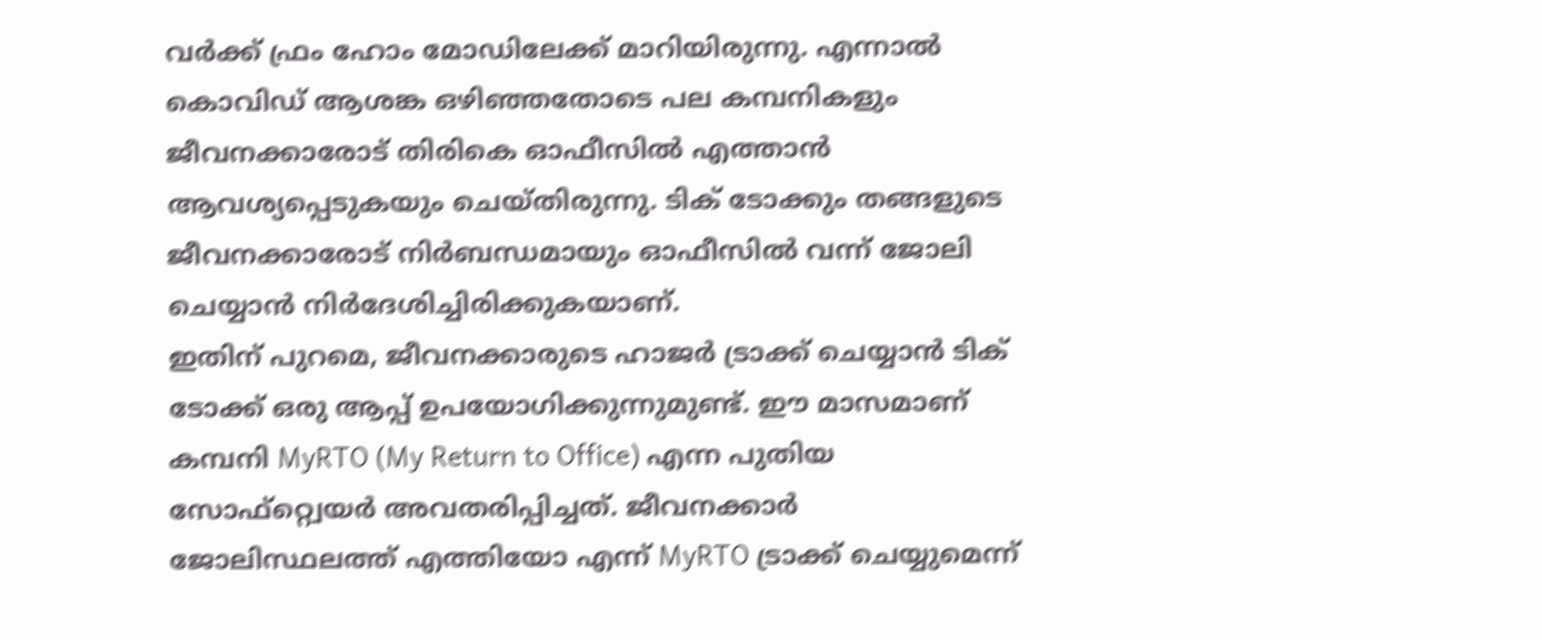വര്‍ക്ക് ഫ്രം ഹോം മോഡിലേക്ക് മാറിയിരുന്നു. എന്നാല്‍ കൊവിഡ് ആശങ്ക ഒഴിഞ്ഞതോടെ പല കമ്പനികളും ജീവനക്കാരോട് തിരികെ ഓഫീസില്‍ എത്താന്‍ ആവശ്യപ്പെടുകയും ചെയ്തിരുന്നു. ടിക് ടോക്കും തങ്ങളുടെ ജീവനക്കാരോട് നിര്‍ബന്ധമായും ഓഫീസില്‍ വന്ന് ജോലി ചെയ്യാന്‍ നിര്‍ദേശിച്ചിരിക്കുകയാണ്.
ഇതിന് പുറമെ, ജീവനക്കാരുടെ ഹാജര്‍ ട്രാക്ക് ചെയ്യാന്‍ ടിക് ടോക്ക് ഒരു ആപ്പ് ഉപയോഗിക്കുന്നുമുണ്ട്. ഈ മാസമാണ് കമ്പനി MyRTO (My Return to Office) എന്ന പുതിയ സോഫ്റ്റ്വെയര്‍ അവതരിപ്പിച്ചത്. ജീവനക്കാര്‍ ജോലിസ്ഥലത്ത് എത്തിയോ എന്ന് MyRTO ട്രാക്ക് ചെയ്യുമെന്ന്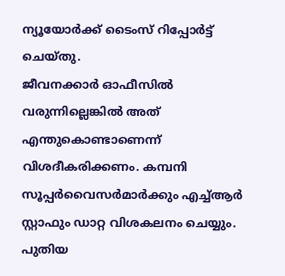ന്യൂയോര്‍ക്ക് ടൈംസ് റിപ്പോര്‍ട്ട് ചെയ്തു.
ജീവനക്കാര്‍ ഓഫീസില്‍ വരുന്നില്ലെങ്കില്‍ അത് എന്തുകൊണ്ടാണെന്ന് വിശദീകരിക്കണം. കമ്പനി സൂപ്പര്‍വൈസര്‍മാര്‍ക്കും എച്ച്ആര്‍ സ്റ്റാഫും ഡാറ്റ വിശകലനം ചെയ്യും. പുതിയ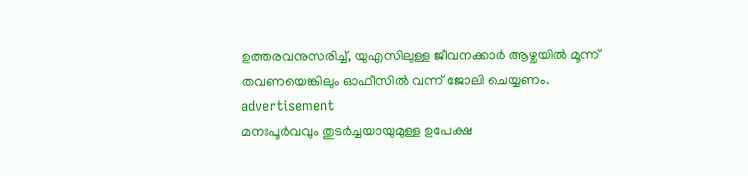ഉത്തരവനുസരിച്ച്, യുഎസിലുള്ള ജീവനക്കാര്‍ ആഴ്ചയില്‍ മൂന്ന് തവണയെങ്കിലും ഓഫീസില്‍ വന്ന് ജോലി ചെയ്യണം.
advertisement
മനഃപൂര്‍വവും തുടര്‍ച്ചയായുമുള്ള ഉപേക്ഷ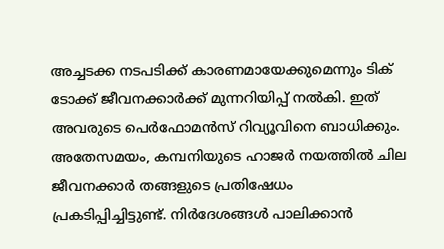അച്ചടക്ക നടപടിക്ക് കാരണമായേക്കുമെന്നും ടിക് ടോക്ക് ജീവനക്കാര്‍ക്ക് മുന്നറിയിപ്പ് നല്‍കി. ഇത് അവരുടെ പെര്‍ഫോമന്‍സ് റിവ്യൂവിനെ ബാധിക്കും. അതേസമയം, കമ്പനിയുടെ ഹാജര്‍ നയത്തില്‍ ചില ജീവനക്കാര്‍ തങ്ങളുടെ പ്രതിഷേധം പ്രകടിപ്പിച്ചിട്ടുണ്ട്. നിര്‍ദേശങ്ങള്‍ പാലിക്കാന്‍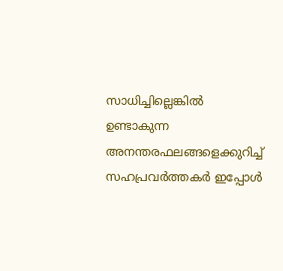സാധിച്ചില്ലെങ്കില്‍ ഉണ്ടാകുന്ന അനന്തരഫലങ്ങളെക്കുറിച്ച് സഹപ്രവര്‍ത്തകര്‍ ഇപ്പോള്‍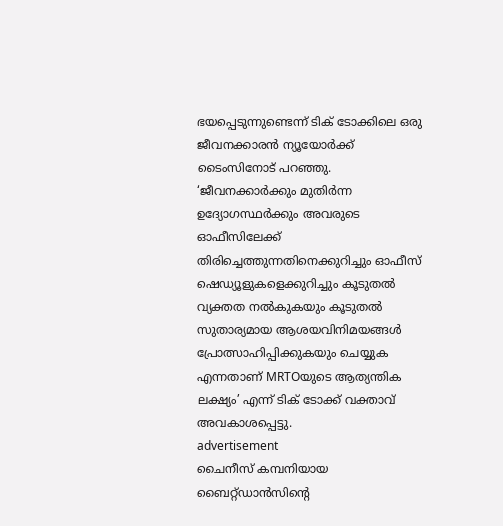ഭയപ്പെടുന്നുണ്ടെന്ന് ടിക് ടോക്കിലെ ഒരു ജീവനക്കാരന്‍ ന്യൂയോര്‍ക്ക് ടൈംസിനോട് പറഞ്ഞു.
‘ജീവനക്കാര്‍ക്കും മുതിര്‍ന്ന ഉദ്യോഗസ്ഥര്‍ക്കും അവരുടെ ഓഫീസിലേക്ക് തിരിച്ചെത്തുന്നതിനെക്കുറിച്ചും ഓഫീസ് ഷെഡ്യൂളുകളെക്കുറിച്ചും കൂടുതല്‍ വ്യക്തത നല്‍കുകയും കൂടുതല്‍ സുതാര്യമായ ആശയവിനിമയങ്ങള്‍ പ്രോത്സാഹിപ്പിക്കുകയും ചെയ്യുക എന്നതാണ് MRTOയുടെ ആത്യന്തിക ലക്ഷ്യം’ എന്ന് ടിക് ടോക്ക് വക്താവ് അവകാശപ്പെട്ടു.
advertisement
ചൈനീസ് കമ്പനിയായ ബൈറ്റ്ഡാന്‍സിന്റെ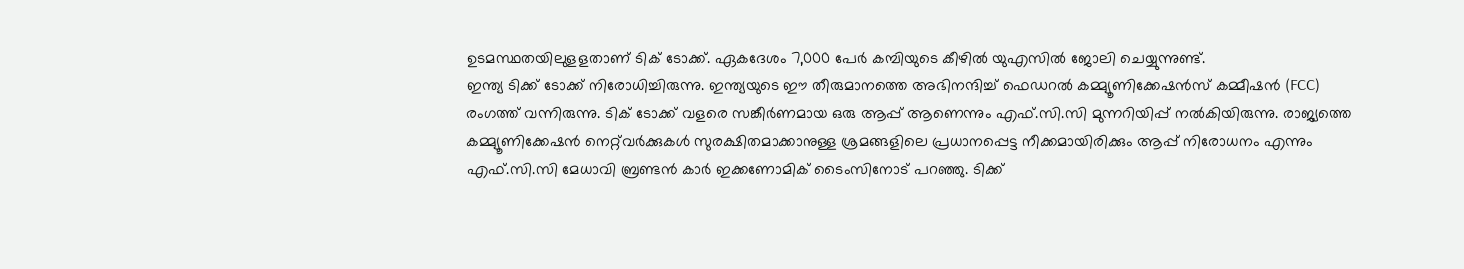ഉടമസ്ഥതയിലുളളതാണ് ടിക് ടോക്ക്. ഏകദേശം 7,000 പേര്‍ കമ്പിയുടെ കീഴില്‍ യുഎസില്‍ ജോലി ചെയ്യുന്നുണ്ട്.
ഇന്ത്യ ടിക്ക് ടോക്ക് നിരോധിച്ചിരുന്നു. ഇന്ത്യയുടെ ഈ തീരുമാനത്തെ അഭിനന്ദിച്ച് ഫെഡറല്‍ കമ്മ്യൂണിക്കേഷന്‍സ് കമ്മീഷന്‍ (FCC) രംഗത്ത് വന്നിരുന്നു. ടിക് ടോക്ക് വളരെ സങ്കീര്‍ണമായ ഒരു ആപ്പ് ആണെന്നും എഫ്.സി.സി മുന്നറിയിപ്പ് നല്‍കിയിരുന്നു. രാജ്യത്തെ കമ്മ്യൂണിക്കേഷന്‍ നെറ്റ്‌വര്‍ക്കുകള്‍ സുരക്ഷിതമാക്കാനുള്ള ശ്രമങ്ങളിലെ പ്രധാനപ്പെട്ട നീക്കമായിരിക്കും ആപ്പ് നിരോധനം എന്നും എഫ്.സി.സി മേധാവി ബ്രണ്ടന്‍ കാര്‍ ഇക്കണോമിക് ടൈംസിനോട് പറഞ്ഞു. ടിക്ക്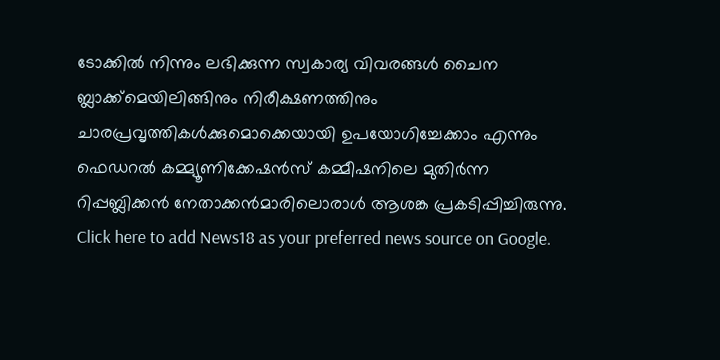ടോക്കില്‍ നിന്നും ലഭിക്കുന്ന സ്വകാര്യ വിവരങ്ങള്‍ ചൈന ബ്ലാക്ക്‌മെയിലിങ്ങിനും നിരീക്ഷണത്തിനും ചാരപ്രവൃത്തികള്‍ക്കുമൊക്കെയായി ഉപയോഗിച്ചേക്കാം എന്നും ഫെഡറല്‍ കമ്മ്യൂണിക്കേഷന്‍സ് കമ്മീഷനിലെ മുതിര്‍ന്ന റിപ്പബ്ലിക്കന്‍ നേതാക്കന്‍മാരിലൊരാള്‍ ആശങ്ക പ്രകടിപ്പിച്ചിരുന്നു.
Click here to add News18 as your preferred news source on Google.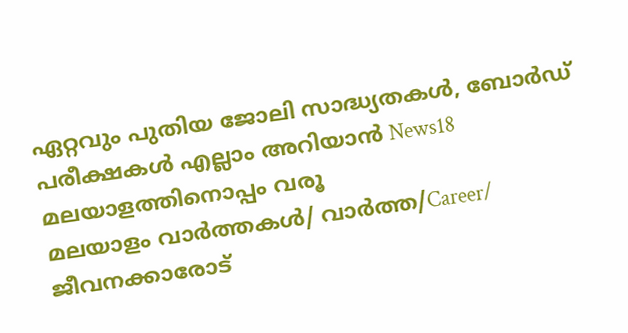ഏറ്റവും പുതിയ ജോലി സാദ്ധ്യതകൾ, ബോർഡ് പരീക്ഷകൾ എല്ലാം അറിയാൻ News18 മലയാളത്തിനൊപ്പം വരൂ
മലയാളം വാർത്തകൾ/ വാർത്ത/Career/
ജീവനക്കാരോട്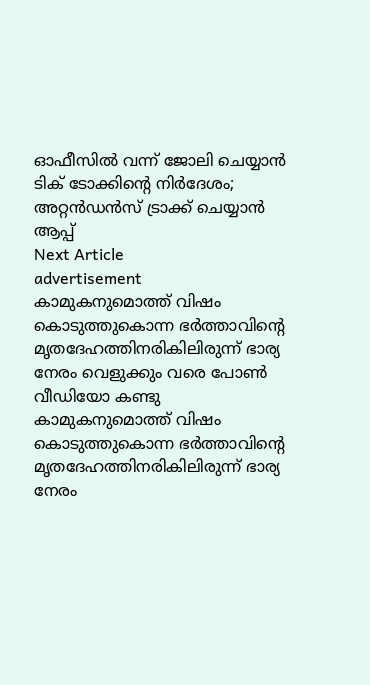ഓഫീസില്‍ വന്ന് ജോലി ചെയ്യാന്‍ ടിക് ടോക്കിന്റെ നിര്‍ദേശം; അറ്റന്‍ഡന്‍സ് ട്രാക്ക് ചെയ്യാന്‍ ആപ്പ്
Next Article
advertisement
കാമുകനുമൊത്ത് വിഷം കൊടുത്തുകൊന്ന ഭർത്താവിൻ്റെ മൃതദേഹത്തിനരികിലിരുന്ന് ഭാര്യ നേരം വെളുക്കും വരെ പോൺ വീഡിയോ കണ്ടു
കാമുകനുമൊത്ത് വിഷം കൊടുത്തുകൊന്ന ഭർത്താവിൻ്റെ മൃതദേഹത്തിനരികിലിരുന്ന് ഭാര്യ നേരം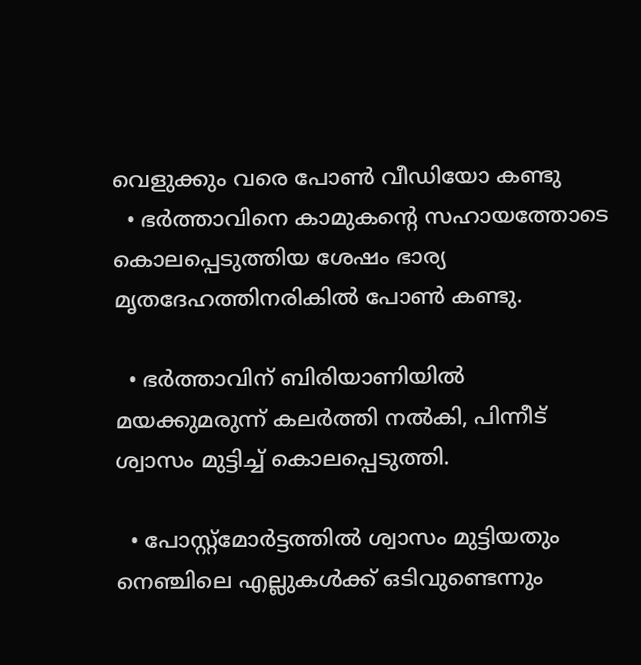വെളുക്കും വരെ പോൺ വീഡിയോ കണ്ടു
  • ഭർത്താവിനെ കാമുകന്റെ സഹായത്തോടെ കൊലപ്പെടുത്തിയ ശേഷം ഭാര്യ മൃതദേഹത്തിനരികിൽ പോൺ കണ്ടു.

  • ഭർത്താവിന് ബിരിയാണിയിൽ മയക്കുമരുന്ന് കലർത്തി നൽകി, പിന്നീട് ശ്വാസം മുട്ടിച്ച് കൊലപ്പെടുത്തി.

  • പോസ്റ്റ്‌മോർട്ടത്തിൽ ശ്വാസം മുട്ടിയതും നെഞ്ചിലെ എല്ലുകൾക്ക് ഒടിവുണ്ടെന്നും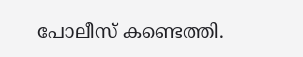പോലീസ് കണ്ടെത്തി.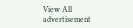View All
advertisement